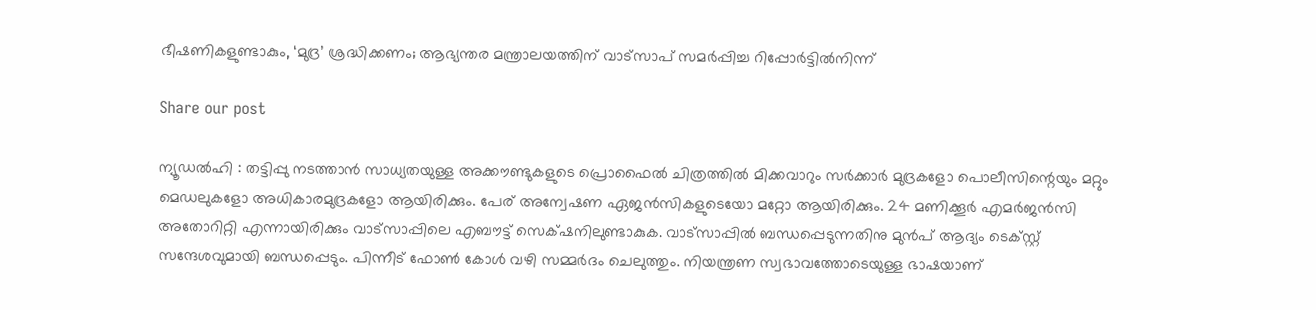ഭീഷണികളുണ്ടാകും, ‘മുദ്ര’ ശ്രദ്ധിക്കണം; ആഭ്യന്തര മന്ത്രാലയത്തിന് വാട്സാപ് സമർപ്പിച്ച റിപ്പോർട്ടിൽനിന്ന്

Share our post

ന്യൂഡൽഹി : തട്ടിപ്പു നടത്താൻ സാധ്യതയുള്ള അക്കൗണ്ടുകളുടെ പ്രൊഫൈൽ ചിത്രത്തിൽ മിക്കവാറും സർക്കാർ മുദ്രകളോ പൊലീസിന്റെയും മറ്റും മെഡലുകളോ അധികാരമുദ്രകളോ ആയിരിക്കും. പേര് അന്വേഷണ ഏജൻസികളുടെയോ മറ്റോ ആയിരിക്കും. 24 മണിക്കൂർ എമർജൻസി അതോറിറ്റി എന്നായിരിക്കും വാട്സാപ്പിലെ എബൗട്ട് സെക്‌ഷനിലുണ്ടാകുക. വാട്സാപ്പിൽ ബന്ധപ്പെടുന്നതിനു മുൻപ് ആദ്യം ടെക്സ്റ്റ് സന്ദേശവുമായി ബന്ധപ്പെടും. പിന്നീട് ഫോൺ കോൾ വഴി സമ്മർദം ചെലുത്തും. നിയന്ത്രണ സ്വഭാവത്തോടെയുള്ള ഭാഷയാണ്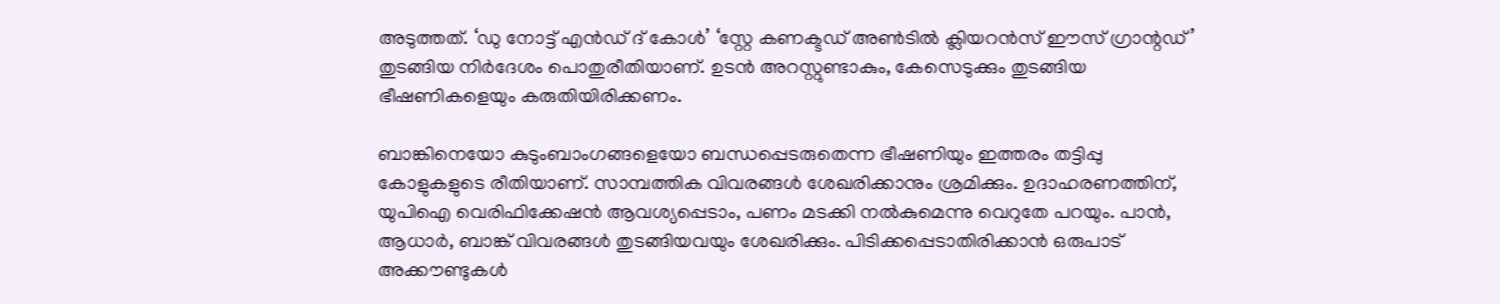അടുത്തത്. ‘ഡു നോട്ട് എൻഡ് ദ് കോൾ’ ‘സ്റ്റേ കണക്ടഡ് അൺടിൽ ക്ലിയറൻസ് ഈസ് ഗ്രാന്റഡ്’ തുടങ്ങിയ നിർദേശം പൊതുരീതിയാണ്. ഉടൻ അറസ്റ്റുണ്ടാകും, കേസെടുക്കും തുടങ്ങിയ ഭീഷണികളെയും കരുതിയിരിക്കണം.

ബാങ്കിനെയോ കുടുംബാംഗങ്ങളെയോ ബന്ധപ്പെടരുതെന്ന ഭീഷണിയും ഇത്തരം തട്ടിപ്പു കോളുകളുടെ രീതിയാണ്. സാമ്പത്തിക വിവരങ്ങൾ ശേഖരിക്കാനും ശ്രമിക്കും. ഉദാഹരണത്തിന്, യുപിഐ വെരിഫിക്കേഷൻ ആവശ്യപ്പെടാം, പണം മടക്കി നൽകുമെന്നു വെറുതേ പറയും. പാൻ, ആധാർ, ബാങ്ക് വിവരങ്ങൾ തുടങ്ങിയവയും ശേഖരിക്കും. പിടിക്കപ്പെടാതിരിക്കാൻ ഒരുപാട് അക്കൗണ്ടുകൾ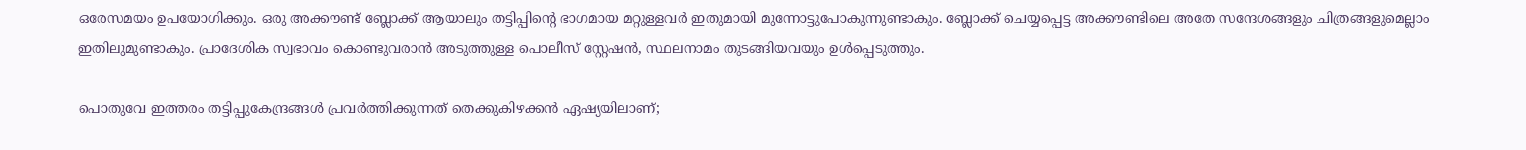ഒരേസമയം ഉപയോഗിക്കും. ഒരു അക്കൗണ്ട് ബ്ലോക്ക് ആയാലും തട്ടിപ്പിന്റെ ഭാഗമായ മറ്റുള്ളവർ ഇതുമായി മുന്നോട്ടുപോകുന്നുണ്ടാകും. ബ്ലോക്ക് ചെയ്യപ്പെട്ട അക്കൗണ്ടിലെ അതേ സന്ദേശങ്ങളും ചിത്രങ്ങളുമെല്ലാം ഇതിലുമുണ്ടാകും. പ്രാദേശിക സ്വഭാവം കൊണ്ടുവരാൻ അടുത്തുള്ള പൊലീസ് സ്റ്റേഷൻ, സ്ഥലനാമം തുടങ്ങിയവയും ഉൾപ്പെടുത്തും.

പൊതുവേ ഇത്തരം തട്ടിപ്പുകേന്ദ്രങ്ങൾ പ്രവർത്തിക്കുന്നത് തെക്കുകിഴക്കൻ ഏഷ്യയിലാണ്;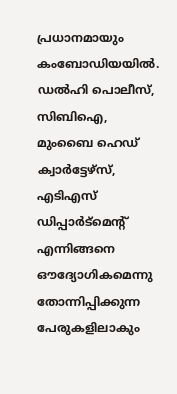പ്രധാനമായും കംബോഡിയയിൽ. ഡൽഹി പൊലീസ്, സിബിഐ, മുംബൈ ഹെഡ് ക്വാർട്ടേഴ്സ്, എടിഎസ് ഡിപ്പാർട്‌മെന്റ് എന്നിങ്ങനെ ഔദ്യോഗികമെന്നു തോന്നിപ്പിക്കുന്ന പേരുകളിലാകും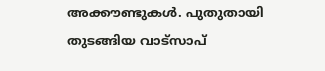അക്കൗണ്ടുകൾ. പുതുതായി തുടങ്ങിയ വാട്സാപ്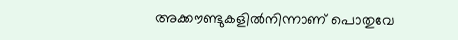അക്കൗണ്ടുകളിൽനിന്നാണ് പൊതുവേ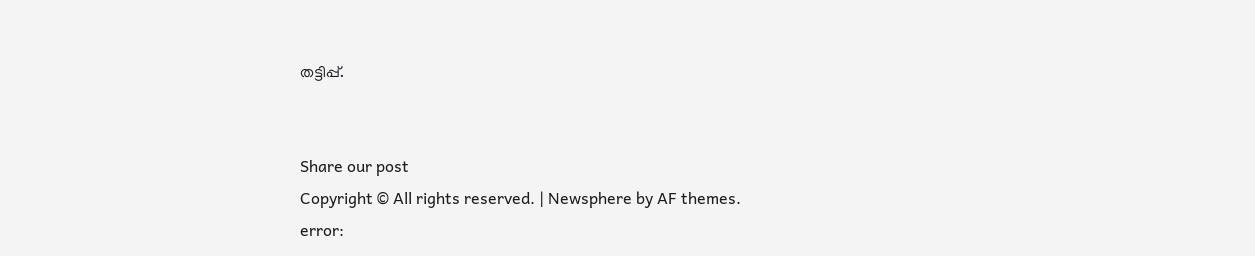തട്ടിപ്പ്.


Share our post
Copyright © All rights reserved. | Newsphere by AF themes.
error: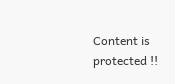Content is protected !!